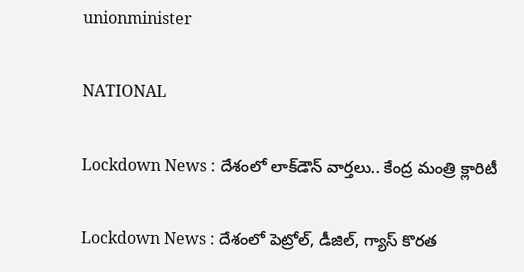unionminister

NATIONAL

Lockdown News : దేశంలో లాక్‌డౌన్ వార్తలు.. కేంద్ర మంత్రి క్లారిటీ

Lockdown News : దేశంలో పెట్రోల్, డీజిల్, గ్యాస్ కొరత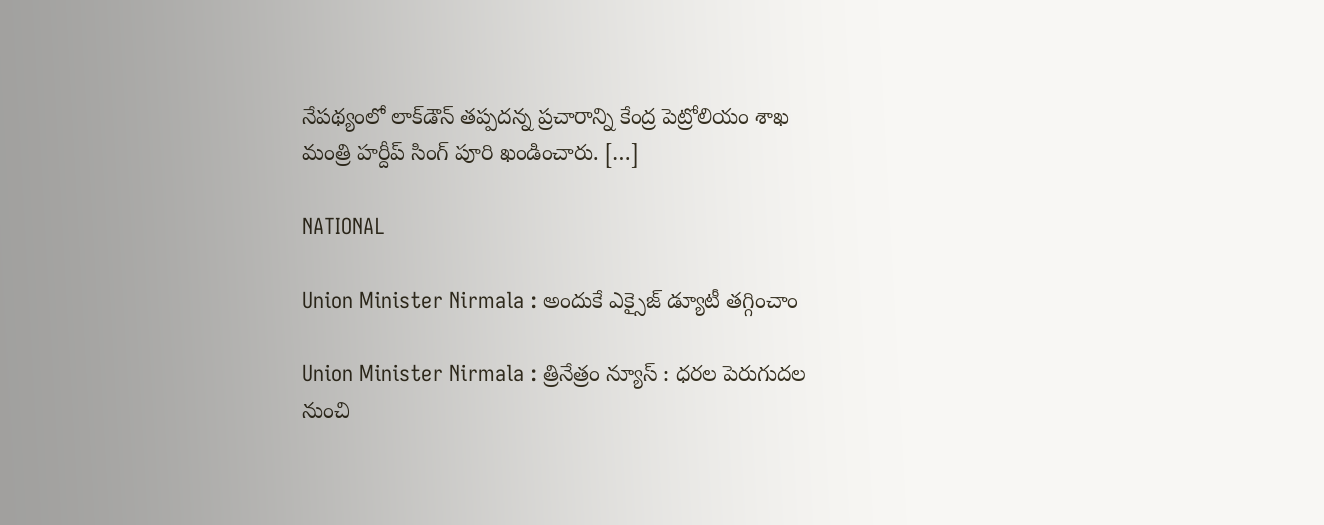నేపథ్యంలో లాక్‌డౌన్ తప్పదన్న ప్రచారాన్ని కేంద్ర పెట్రోలియం శాఖ మంత్రి హర్దీప్ సింగ్ పూరి ఖండించారు. […]

NATIONAL

Union Minister Nirmala : అందుకే ఎక్సైజ్ డ్యూటీ తగ్గించాం

Union Minister Nirmala : త్రినేత్రం న్యూస్ : ధరల పెరుగుదల నుంచి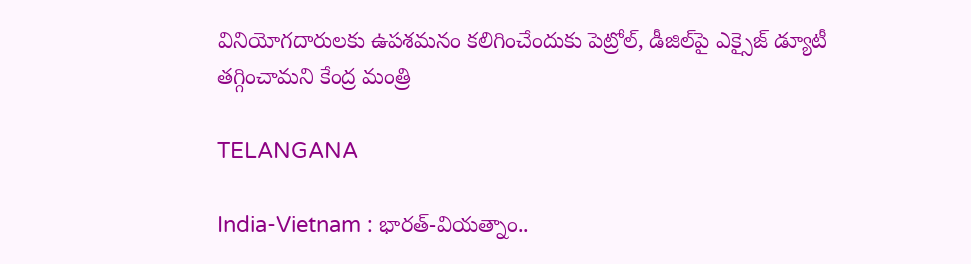వినియోగదారులకు ఉపశమనం కలిగించేందుకు పెట్రోల్, డీజిల్‌పై ఎక్సైజ్ డ్యూటీ తగ్గించామని కేంద్ర మంత్రి

TELANGANA

India-Vietnam : భారత్-వియత్నాం..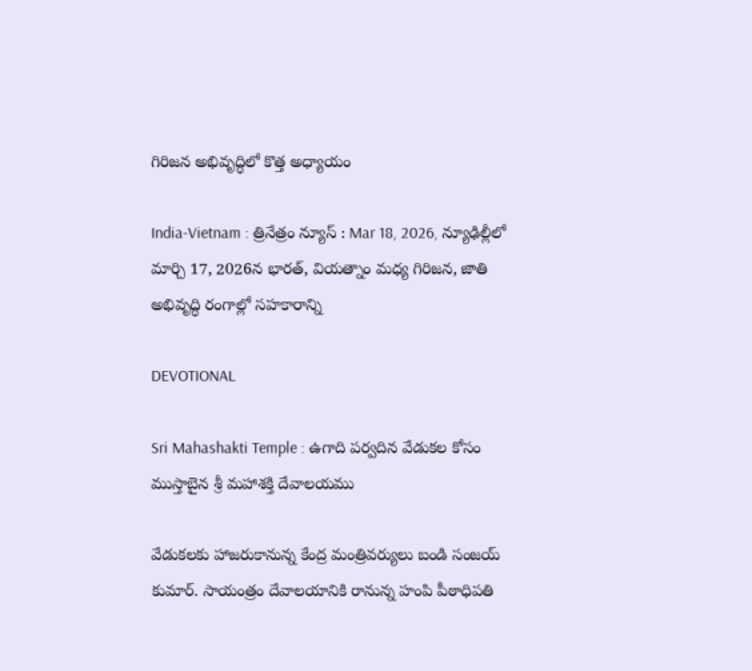గిరిజన అభివృద్ధిలో కొత్త అధ్యాయం

India-Vietnam : త్రినేత్రం న్యూస్ : Mar 18, 2026, న్యూఢిల్లీలో మార్చి 17, 2026న భారత్, వియత్నాం మధ్య గిరిజన, జాతి అభివృద్ధి రంగాల్లో సహకారాన్ని

DEVOTIONAL

Sri Mahashakti Temple : ఉగాది పర్వదిన వేడుకల కోసం ముస్తాబైన శ్రీ మహాశక్తి దేవాలయము

వేడుకలకు హాజరుకానున్న కేంద్ర మంత్రివర్యులు బండి సంజయ్ కుమార్. సాయంత్రం దేవాలయానికి రానున్న హంపి పీఠాధిపతి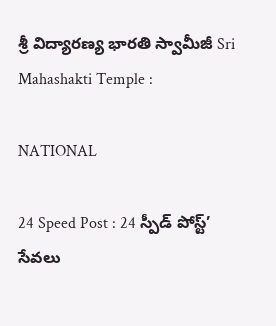శ్రీ విద్యారణ్య భారతి స్వామీజీ Sri Mahashakti Temple :

NATIONAL

24 Speed Post : 24 స్పీడ్ పోస్ట్’ సేవలు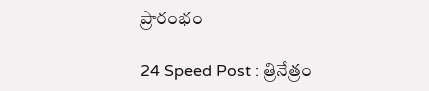ప్రారంభం

24 Speed Post : త్రినేత్రం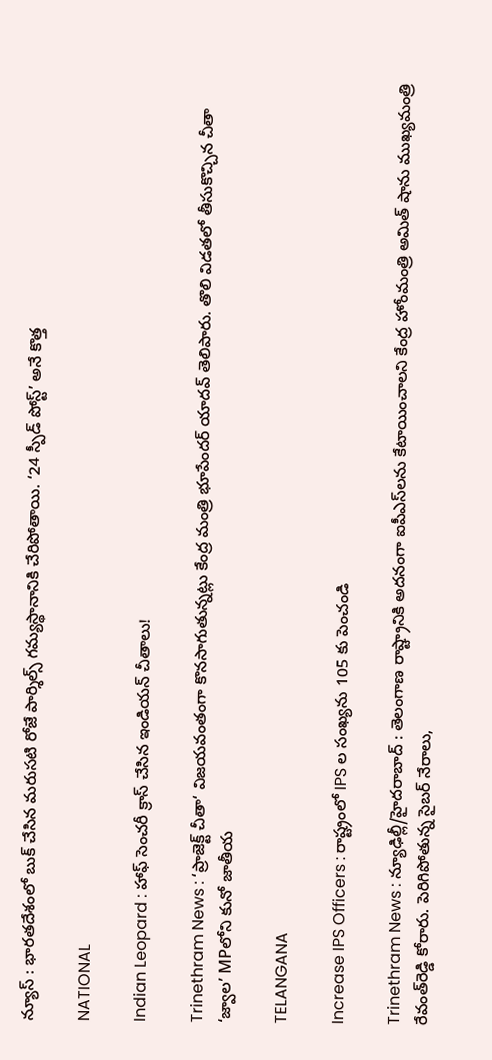న్యూస్ : భారతదేశంలో బుక్ చేసిన మరుసటి రోజే పార్శిల్స్ గమ్యస్థానానికి చేరిపోతాయి. ‘24 స్పీడ్ పోస్ట్’ అనే కొత్త

NATIONAL

Indian Leopard : హాఫ్ సెంచరీ క్రాస్ చేసిన ఇండియన్ చీతాలు!

Trinethram News : ‘ప్రాజెక్ట్ చీతా‘ విజయవంతంగా కొనసాగుతున్నట్లు కేంద్ర మంత్రి భూపేందర్ యాదవ్ తెలిపారు. తొలి విడతలో తీసుకొచ్చిన చీతా ‘జ్వాల’ MPలోని కునో జాతీయ

TELANGANA

Increase IPS Officers : రాష్ట్రంలో IPS ల సంఖ్యను 105 కు పెంచండి

Trinethram News : న్యూఢిల్లీ/హైదరాబాద్‌ : తెలంగాణ రాష్ట్రానికి అదనంగా ఐపీఎస్‌లను కేటాయించాలని కేంద్ర హోంమంత్రి అమిత్‌ షాను ముఖ్యమంత్రి రేవంత్‌రెడ్డి కోరారు. పెరిగిపోతున్న సైబర్‌ నేరాలు,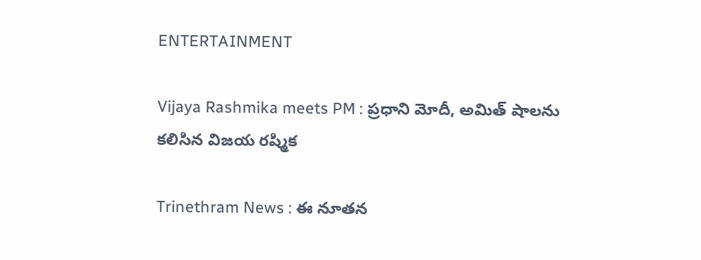ENTERTAINMENT

Vijaya Rashmika meets PM : ప్రధాని మోదీ, అమిత్ షాలను కలిసిన విజయ రష్మిక

Trinethram News : ఈ నూతన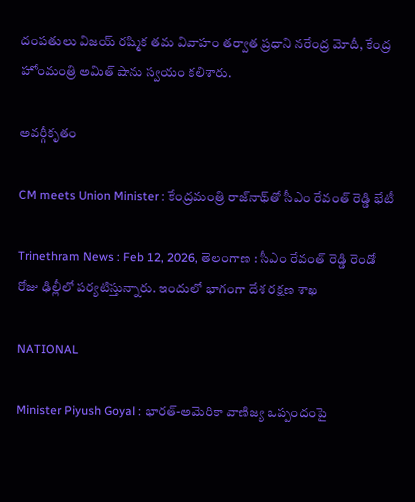దంపతులు విజయ్ రష్మిక తమ వివాహం తర్వాత ప్రధాని నరేంద్ర మోదీ, కేంద్ర హోంమంత్రి అమిత్ షాను స్వయం కలిశారు.

అవర్గీకృతం

CM meets Union Minister : కేంద్రమంత్రి రాజ్‌నాథ్‌తో సీఎం రేవంత్ రెడ్డి భేటీ

Trinethram News : Feb 12, 2026, తెలంగాణ : సీఎం రేవంత్ రెడ్డి రెండో రోజు ఢిల్లీలో పర్యటిస్తున్నారు. ఇందులో భాగంగా దేశ రక్షణ శాఖ

NATIONAL

Minister Piyush Goyal : భారత్-అమెరికా వాణిజ్య ఒప్పందంపై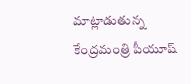మాట్లాడుతున్న కేంద్రమంత్రి పీయూష్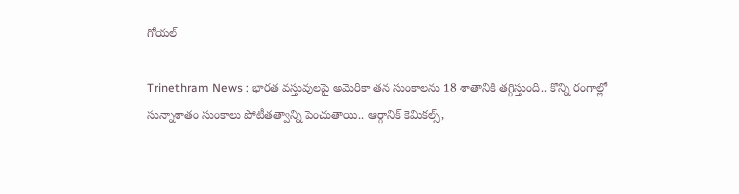గోయల్

Trinethram News : భారత వస్తువులపై అమెరికా తన సుంకాలను 18 శాతానికి తగ్గిస్తుంది.. కొన్ని రంగాల్లో సున్నాశాతం సుంకాలు పోటీతత్వాన్ని పెంచుతాయి.. ఆర్గానిక్ కెమికల్స్,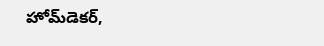హోమ్‌డెకర్,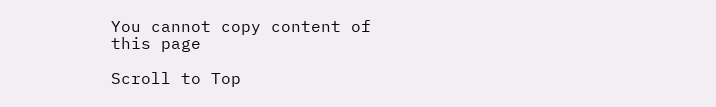You cannot copy content of this page

Scroll to Top